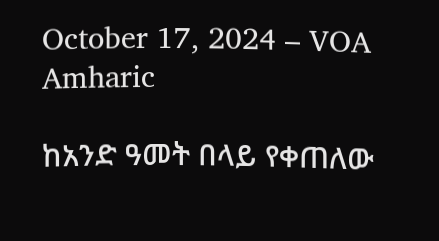October 17, 2024 – VOA Amharic

ከአንድ ዓመት በላይ የቀጠለው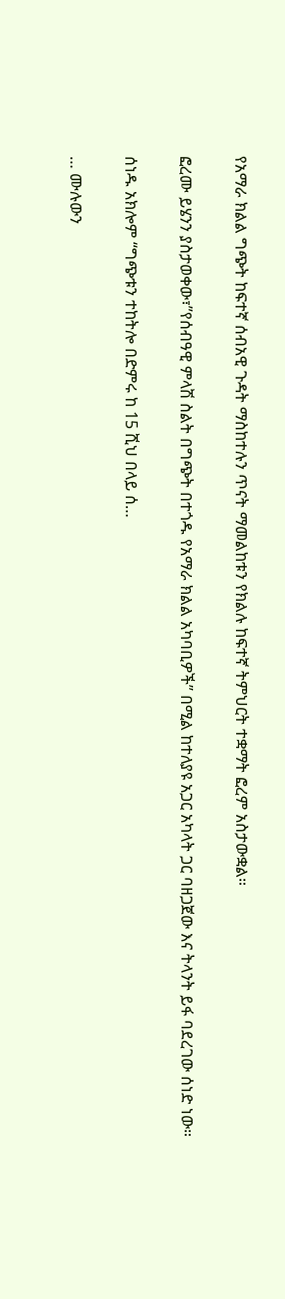የአማራ ክልል ግጭት ከፍተኛ ሰብአዊ ጉዳት ማስከተሉን ጥናት ማመልከቱን የክልሉ ከፍተኛ ትምህርት ተቋማት ፎረም አስታውቋል።

ፎረሙ ይሄንን ያስታወቀው፣”የሰብዓዊ ምላሽ ስልት በግጭት በተጎዱ የአማራ ክልል አካባቢዎች” በሚል ከተለያዩ አጋር አካላት ጋር ባዘጋጀው እና ትላንት ይፋ ባደረገው ሰነድ ነው።

ሰነዱ አክሎም “ግጭቱን ተከትሎ በድምሩ ከ 15 ሺህ በላይ ሰ…

… ሙሉውን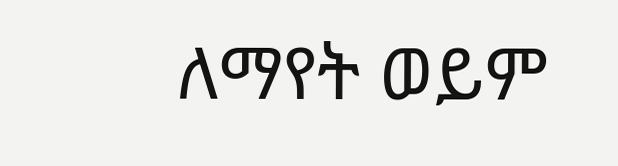ለማየት ወይም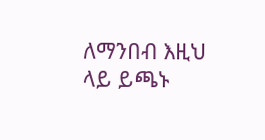ለማንበብ እዚህ ላይ ይጫኑ